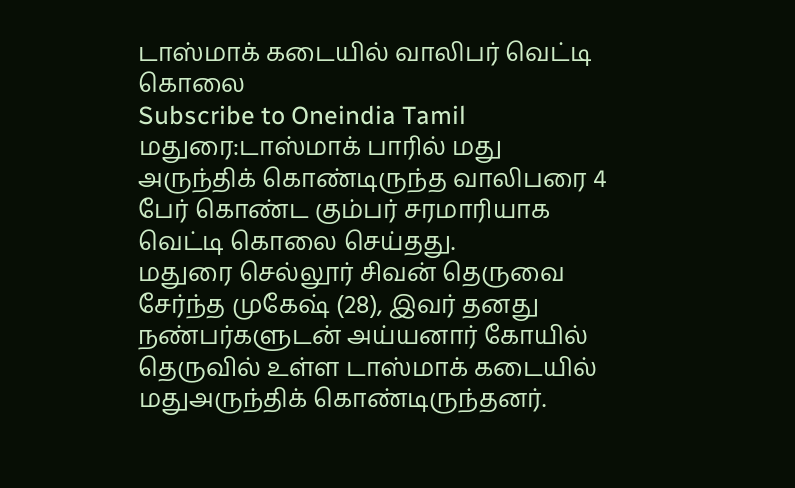டாஸ்மாக் கடையில் வாலிபர் வெட்டி கொலை
Subscribe to Oneindia Tamil
மதுரை:டாஸ்மாக் பாரில் மது அருந்திக் கொண்டிருந்த வாலிபரை 4 பேர் கொண்ட கும்பர் சரமாரியாக வெட்டி கொலை செய்தது.
மதுரை செல்லூர் சிவன் தெருவை சேர்ந்த முகேஷ் (28), இவர் தனது நண்பர்களுடன் அய்யனார் கோயில் தெருவில் உள்ள டாஸ்மாக் கடையில் மதுஅருந்திக் கொண்டிருந்தனர்.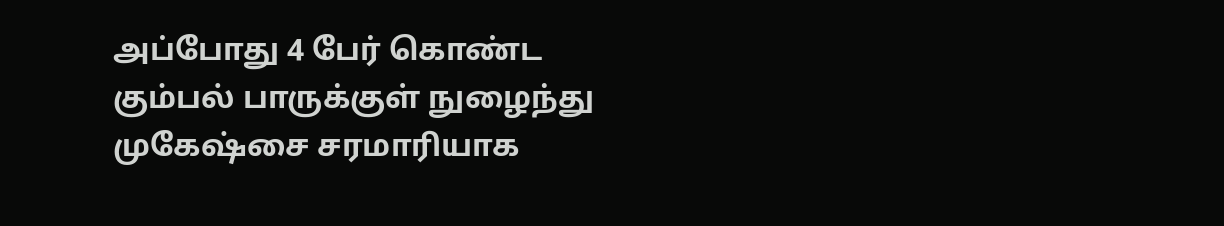அப்போது 4 பேர் கொண்ட கும்பல் பாருக்குள் நுழைந்து முகேஷ்சை சரமாரியாக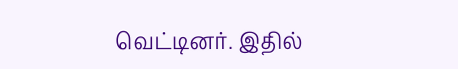வெட்டினர். இதில்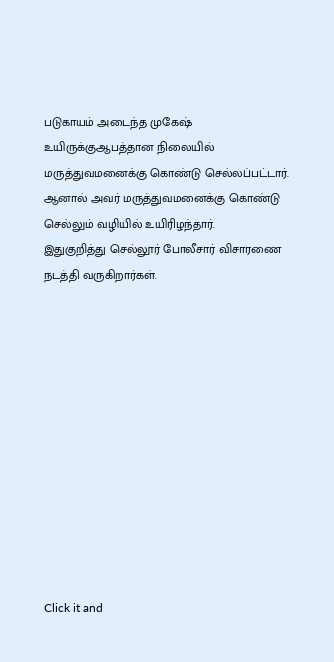படுகாயம் அடைந்த முகேஷ் உயிருக்குஆபத்தான நிலையில் மருத்துவமனைக்கு கொண்டு செல்லப்பட்டார். ஆனால் அவர் மருத்துவமனைக்கு கொண்டு செல்லும் வழியில் உயிரிழந்தார்.
இதுகுறித்து செல்லூர் போலீசார் விசாரணை நடத்தி வருகிறார்கள்.












Click it and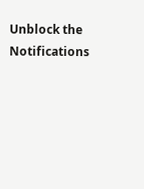Unblock the Notifications